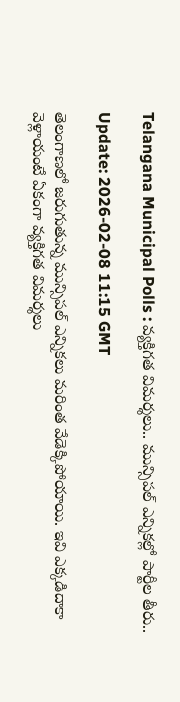Telangana Municipal Polls : వ్యక్తిగత విమర్శలు.. మున్సిపల్ ఎన్నికల్లో పార్టీల తీరు..

Update: 2026-02-08 11:15 GMT

తెలంగాణలో జరుగుతున్న మున్సిపల్ ఎన్నికలు మరింత వేడెక్కిపోయాయి. ఇవి ఎక్కడిదాకా వెళ్లాయంటే ఏకంగా వ్యక్తిగత విమర్శలు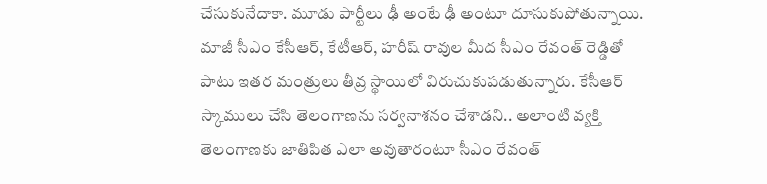చేసుకునేదాకా. మూడు పార్టీలు ఢీ అంటే ఢీ అంటూ దూసుకుపోతున్నాయి. మాజీ సీఎం కేసీఆర్, కేటీఆర్, హరీష్‌ రావుల మీద సీఎం రేవంత్ రెడ్డితో పాటు ఇతర మంత్రులు తీవ్ర స్థాయిలో విరుచుకుపడుతున్నారు. కేసీఆర్ స్కాములు చేసి తెలంగాణను సర్వనాశనం చేశాడని.. అలాంటి వ్యక్తి తెలంగాణకు జాతిపిత ఎలా అవుతారంటూ సీఎం రేవంత్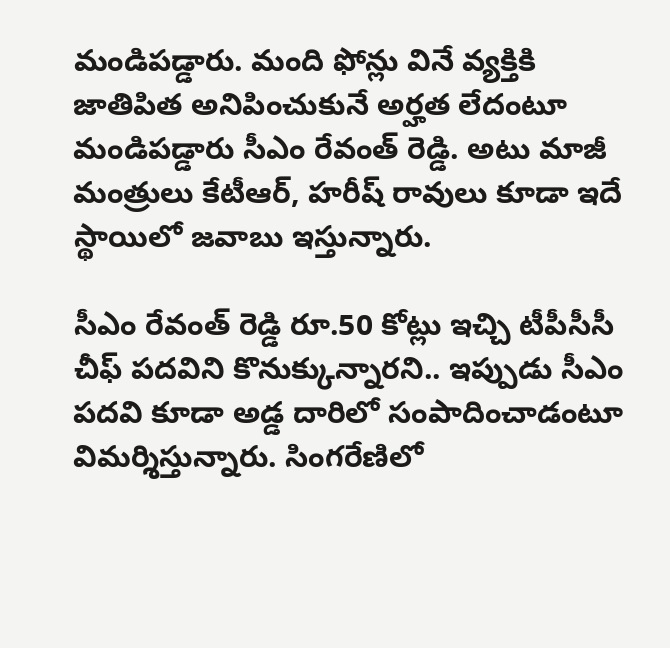మండిపడ్డారు. మంది ఫోన్లు వినే వ్యక్తికి జాతిపిత అనిపించుకునే అర్హత లేదంటూ మండిపడ్డారు సీఎం రేవంత్ రెడ్డి. అటు మాజీ మంత్రులు కేటీఆర్, హరీష్‌ రావులు కూడా ఇదే స్థాయిలో జవాబు ఇస్తున్నారు.

సీఎం రేవంత్ రెడ్డి రూ.50 కోట్లు ఇచ్చి టీపీసీసీ చీఫ్ పదవిని కొనుక్కున్నారని.. ఇప్పుడు సీఎం పదవి కూడా అడ్డ దారిలో సంపాదించాడంటూ విమర్శిస్తున్నారు. సింగరేణిలో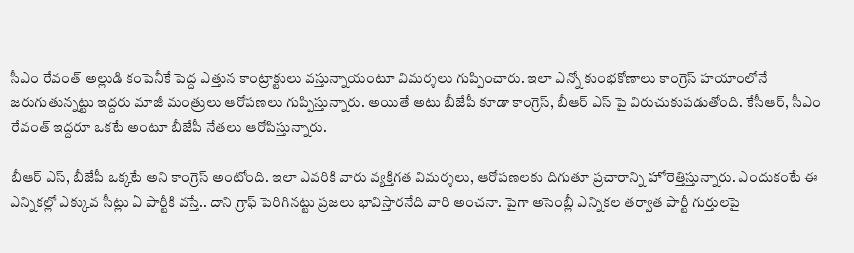సీఎం రేవంత్ అల్లుడి కంపెనీకే పెద్ద ఎత్తున కాంట్రాక్టులు వస్తున్నాయంటూ విమర్శలు గుప్పించారు. ఇలా ఎన్నో కుంభకోణాలు కాంగ్రెస్ హయాంలోనే జరుగుతున్నట్టు ఇద్దరు మాజీ మంత్రులు ఆరోపణలు గుప్పిస్తున్నారు. అయితే అటు బీజేపీ కూడా కాంగ్రెస్, బీఆర్ ఎస్ పై విరుచుకుపడుతోంది. కేసీఆర్, సీఎం రేవంత్ ఇద్దరూ ఒకటే అంటూ బీజేపీ నేతలు ఆరోపిస్తున్నారు.

బీఆర్ ఎస్, బీజేపీ ఒక్కటే అని కాంగ్రెస్ అంటోంది. ఇలా ఎవరికి వారు వ్యక్తిగత విమర్శలు, ఆరోపణలకు దిగుతూ ప్రచారాన్ని హోరెత్తిస్తున్నారు. ఎందుకంటే ఈ ఎన్నికల్లో ఎక్కువ సీట్లు ఏ పార్టీకి వస్తే.. దాని గ్రాఫ్‌ పెరిగినట్టు ప్రజలు భావిస్తారనేది వారి అంచనా. పైగా అసెంబ్లీ ఎన్నికల తర్వాత పార్టీ గుర్తులపై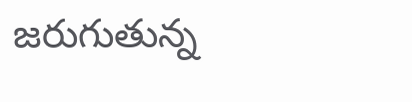జరుగుతున్న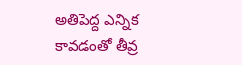అతిపెద్ద ఎన్నిక కావడంతో తీవ్ర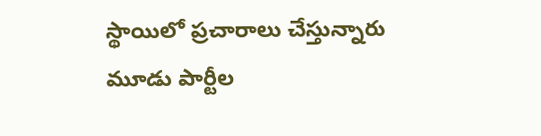స్థాయిలో ప్రచారాలు చేస్తున్నారు మూడు పార్టీల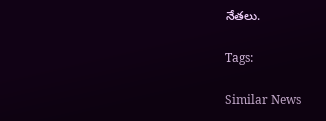నేతలు.

Tags:

Similar News